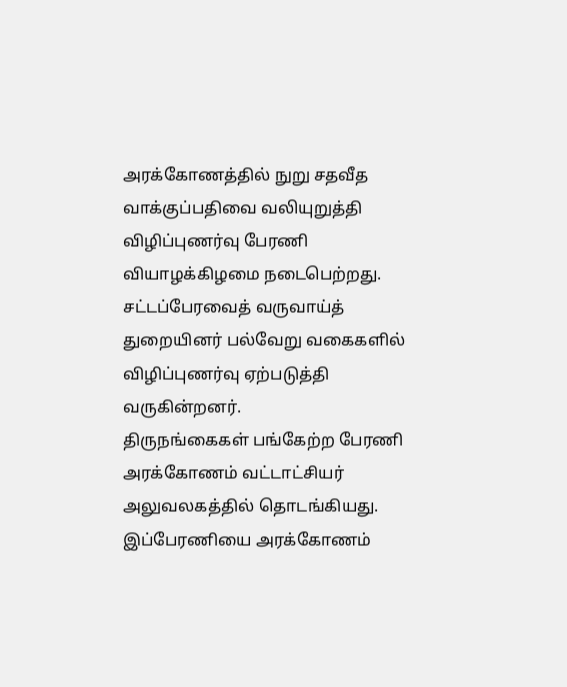அரக்கோணத்தில் நுறு சதவீத வாக்குப்பதிவை வலியுறுத்தி விழிப்புணர்வு பேரணி வியாழக்கிழமை நடைபெற்றது.
சட்டப்பேரவைத் வருவாய்த் துறையினர் பல்வேறு வகைகளில் விழிப்புணர்வு ஏற்படுத்தி வருகின்றனர்.
திருநங்கைகள் பங்கேற்ற பேரணி அரக்கோணம் வட்டாட்சியர் அலுவலகத்தில் தொடங்கியது. இப்பேரணியை அரக்கோணம்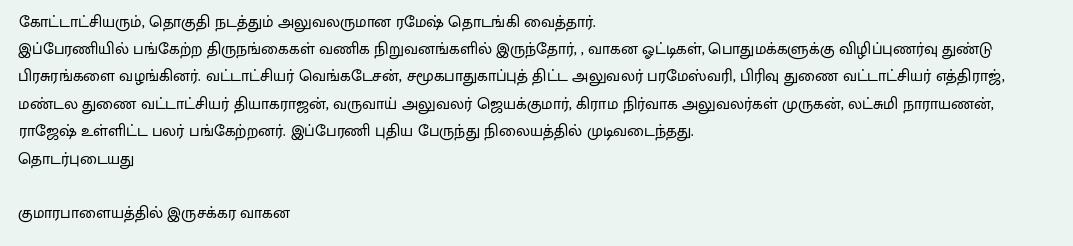கோட்டாட்சியரும், தொகுதி நடத்தும் அலுவலருமான ரமேஷ் தொடங்கி வைத்தார்.
இப்பேரணியில் பங்கேற்ற திருநங்கைகள் வணிக நிறுவனங்களில் இருந்தோர், , வாகன ஓட்டிகள், பொதுமக்களுக்கு விழிப்புணர்வு துண்டு பிரசுரங்களை வழங்கினர். வட்டாட்சியர் வெங்கடேசன், சமூகபாதுகாப்புத் திட்ட அலுவலர் பரமேஸ்வரி, பிரிவு துணை வட்டாட்சியர் எத்திராஜ், மண்டல துணை வட்டாட்சியர் தியாகராஜன், வருவாய் அலுவலர் ஜெயக்குமார், கிராம நிர்வாக அலுவலர்கள் முருகன், லட்சுமி நாராயணன், ராஜேஷ் உள்ளிட்ட பலர் பங்கேற்றனர். இப்பேரணி புதிய பேருந்து நிலையத்தில் முடிவடைந்தது.
தொடர்புடையது

குமாரபாளையத்தில் இருசக்கர வாகன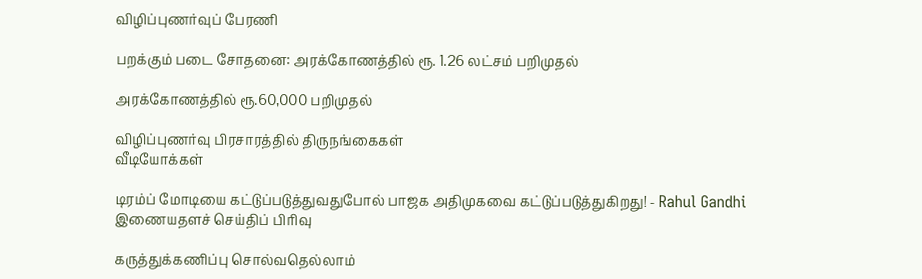விழிப்புணர்வுப் பேரணி

பறக்கும் படை சோதனை: அரக்கோணத்தில் ரூ. 1.26 லட்சம் பறிமுதல்

அரக்கோணத்தில் ரூ.60,000 பறிமுதல்

விழிப்புணர்வு பிரசாரத்தில் திருநங்கைகள்
வீடியோக்கள்

டிரம்ப் மோடியை கட்டுப்படுத்துவதுபோல் பாஜக அதிமுகவை கட்டுப்படுத்துகிறது! - Rahul Gandhi
இணையதளச் செய்திப் பிரிவு

கருத்துக்கணிப்பு சொல்வதெல்லாம்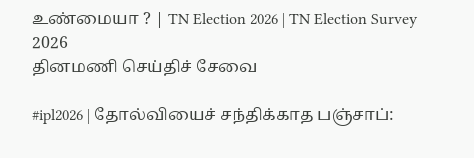உண்மையா ? | TN Election 2026 | TN Election Survey 2026
தினமணி செய்திச் சேவை

#ipl2026 | தோல்வியைச் சந்திக்காத பஞ்சாப்: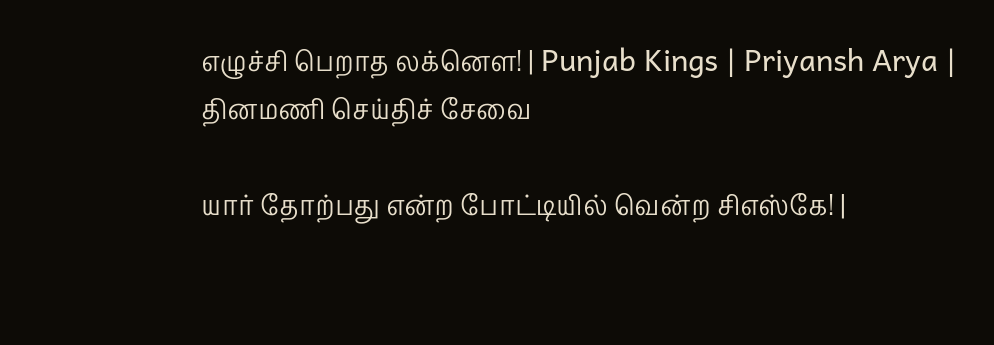எழுச்சி பெறாத லக்னௌ! | Punjab Kings | Priyansh Arya |
தினமணி செய்திச் சேவை

யார் தோற்பது என்ற போட்டியில் வென்ற சிஎஸ்கே! |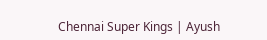Chennai Super Kings | Ayush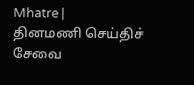Mhatre |
தினமணி செய்திச் சேவை